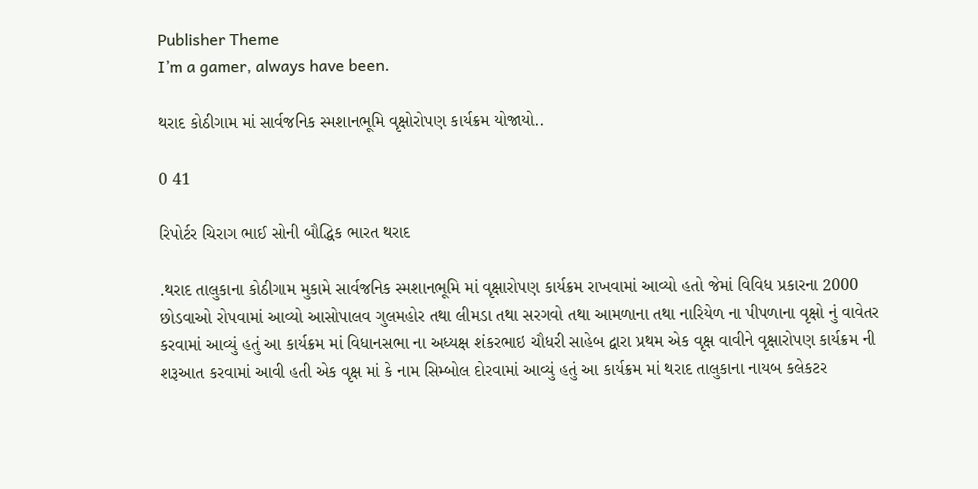Publisher Theme
I’m a gamer, always have been.

થરાદ કોઠીગામ માં સાર્વજનિક સ્મશાનભૂમિ વૃક્ષોરોપણ કાર્યક્રમ યોજાયો..

0 41

રિપોર્ટર ચિરાગ ભાઈ સોની બૌદ્ધિક ભારત થરાદ

.થરાદ તાલુકાના કોઠીગામ મુકામે સાર્વજનિક સ્મશાનભૂમિ માં વૃક્ષારોપણ કાર્યક્રમ રાખવામાં આવ્યો હતો જેમાં વિવિધ પ્રકારના 2000 છોડવાઓ રોપવામાં આવ્યો આસોપાલવ ગુલમહોર તથા લીમડા તથા સરગવો તથા આમળાના તથા નારિયેળ ના પીપળાના વૃક્ષો નું વાવેતર કરવામાં આવ્યું હતું આ કાર્યક્રમ માં વિધાનસભા ના અધ્યક્ષ શંકરભાઇ ચૌધરી સાહેબ દ્વારા પ્રથમ એક વૃક્ષ વાવીને વૃક્ષારોપણ કાર્યક્રમ ની શરૂઆત કરવામાં આવી હતી એક વૃક્ષ માં કે નામ સિમ્બોલ દોરવામાં આવ્યું હતું આ કાર્યક્રમ માં થરાદ તાલુકાના નાયબ કલેકટર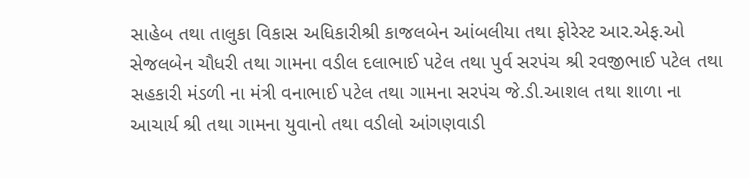સાહેબ તથા તાલુકા વિકાસ અધિકારીશ્રી કાજલબેન આંબલીયા તથા ફોરેસ્ટ આર.એફ.ઓ સેજલબેન ચૌધરી તથા ગામના વડીલ દલાભાઈ પટેલ તથા પુર્વ સરપંચ શ્રી રવજીભાઈ પટેલ તથા સહકારી મંડળી ના મંત્રી વનાભાઈ પટેલ તથા ગામના સરપંચ જે.ડી.આશલ તથા શાળા ના આચાર્ય શ્રી તથા ગામના યુવાનો તથા વડીલો આંગણવાડી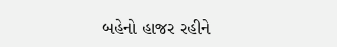બહેનો હાજર રહીને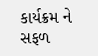કાર્યક્રમ ને સફળ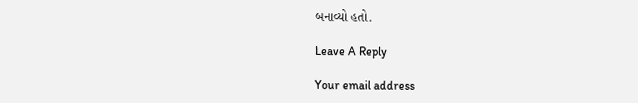બનાવ્યો હતો.

Leave A Reply

Your email address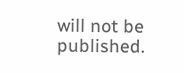will not be published.